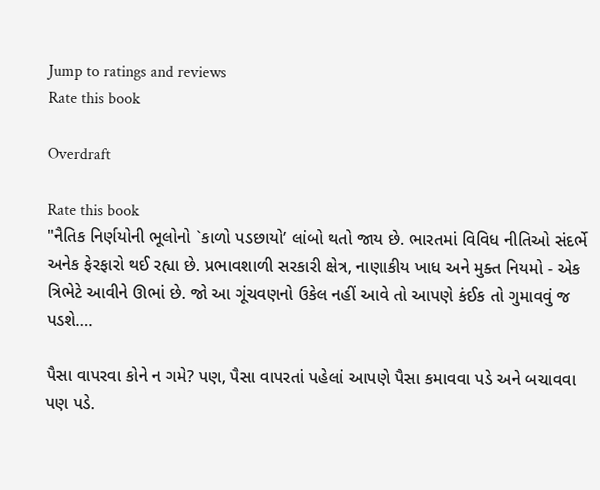Jump to ratings and reviews
Rate this book

Overdraft

Rate this book
"નૈતિક નિર્ણયોની ભૂલોનો `કાળો પડછાયો’ લાંબો થતો જાય છે. ભારતમાં વિવિધ નીતિઓ સંદર્ભે અનેક ફેરફારો થઈ રહ્યા છે. પ્રભાવશાળી સરકારી ક્ષેત્ર, નાણાકીય ખાધ અને મુક્ત નિયમો - એક ત્રિભેટે આવીને ઊભાં છે. જો આ ગૂંચવણનો ઉકેલ નહીં આવે તો આપણે કંઈક તો ગુમાવવું જ પડશે….

પૈસા વાપરવા કોને ન ગમે? પણ, પૈસા વાપરતાં પહેલાં આપણે પૈસા કમાવવા પડે અને બચાવવા પણ પડે.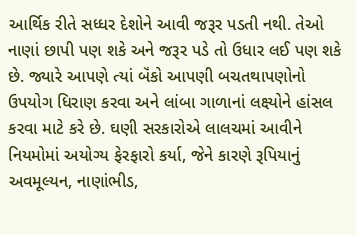આર્થિક રીતે સધ્ધર દેશોને આવી જરૂર પડતી નથી. તેઓ નાણાં છાપી પણ શકે અને જરૂર પડે તો ઉધાર લઈ પણ શકે છે. જ્યારે આપણે ત્યાં બૅંકો આપણી બચતથાપણોનો ઉપયોગ ધિરાણ કરવા અને લાંબા ગાળાનાં લક્ષ્યોને હાંસલ કરવા માટે કરે છે. ઘણી સરકારોએ લાલચમાં આવીને નિયમોમાં અયોગ્ય ફેરફારો કર્યા, જેને કારણે રૂપિયાનું અવમૂલ્યન, નાણાંભીડ,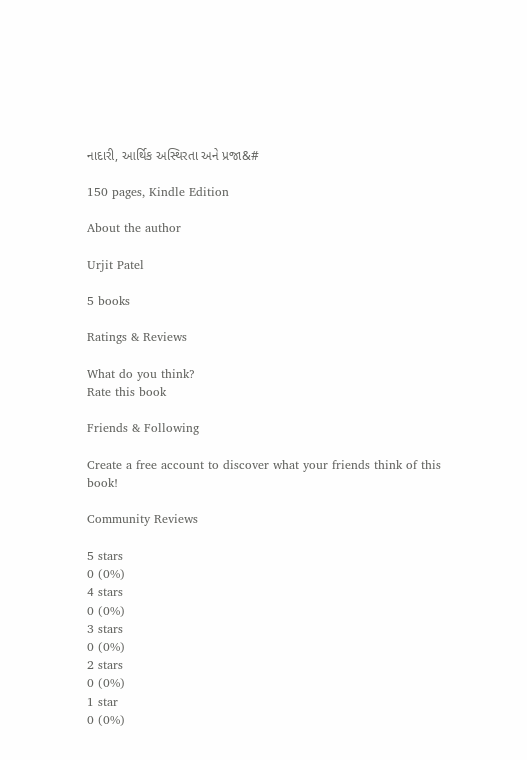નાદારી, આર્થિક અસ્થિરતા અને પ્રજા&#

150 pages, Kindle Edition

About the author

Urjit Patel

5 books

Ratings & Reviews

What do you think?
Rate this book

Friends & Following

Create a free account to discover what your friends think of this book!

Community Reviews

5 stars
0 (0%)
4 stars
0 (0%)
3 stars
0 (0%)
2 stars
0 (0%)
1 star
0 (0%)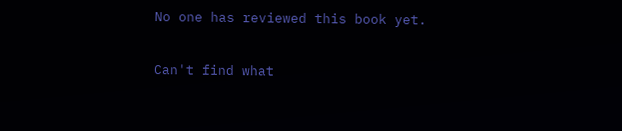No one has reviewed this book yet.

Can't find what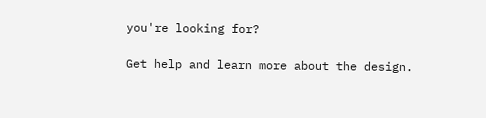you're looking for?

Get help and learn more about the design.